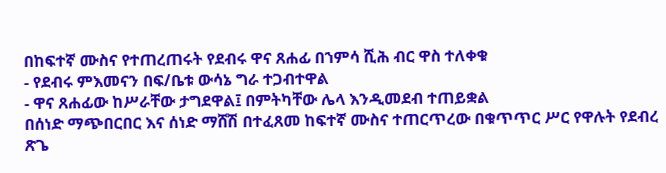በከፍተኛ ሙስና የተጠረጠሩት የደብሩ ዋና ጸሐፊ በኀምሳ ሺሕ ብር ዋስ ተለቀቁ
- የደብሩ ምእመናን በፍ/ቤቱ ውሳኔ ግራ ተጋብተዋል
- ዋና ጸሐፊው ከሥራቸው ታግደዋል፤ በምትካቸው ሌላ እንዲመደብ ተጠይቋል
በሰነድ ማጭበርበር እና ሰነድ ማሸሽ በተፈጸመ ከፍተኛ ሙስና ተጠርጥረው በቁጥጥር ሥር የዋሉት የደብረ ጽጌ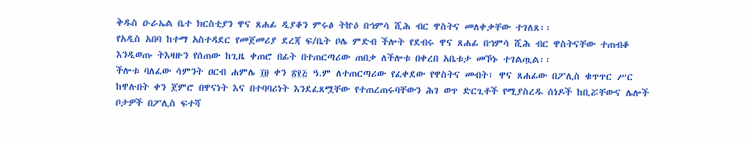ቅዱስ ዑራኤል ቤተ ክርስቲያን ዋና ጸሐፊ ዲያቆን ምሩፅ ትኵዕ በኀምሳ ሺሕ ብር ዋስትና መለቀቃቸው ተገለጸ፡፡
የአዲስ አበባ ከተማ አስተዳደር የመጀመሪያ ደረጃ ፍ/ቤት ቦሌ ምድብ ችሎት የደብሩ ዋና ጸሐፊ በኀምሳ ሺሕ ብር ዋስትናቸው ተጠብቆ እንዲወጡ ትእዛዙን የሰጠው ከጊዜ ቀጠሮ በፊት በተጠርጣሪው ጠበቃ ለችሎቱ በቀረበ አቤቱታ መኾኑ ተገልጧል፡፡
ችሎቱ ባለፈው ሳምንት ዐርብ ሐምሌ ፲፱ ቀን ፳፻፭ ዓ.ም ለተጠርጣሪው የፈቀደው የዋስትና መብት፣ ዋና ጸሐፊው በፖሊስ ቁጥጥር ሥር ከዋሉበት ቀን ጀምሮ በዋናነት እና በተባባሪነት እንደፈጸሟቸው የተጠረጠሩባቸውን ሕገ ወጥ ድርጊቶች የሚያስረዱ ሰነዶች ከቢሯቸውና ሌሎች ቦታዎች በፖሊስ ፍተሻ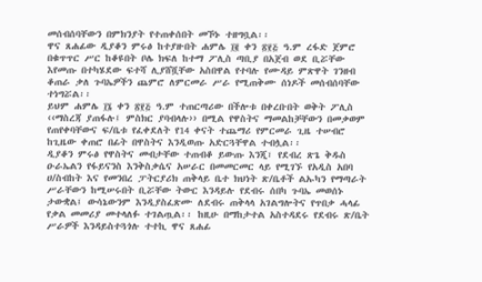መሰብሰባቸውን በምክንያት የተጠቀሰበት መኾኑ ተዘግቧል፡፡
ዋና ጸሐፊው ዲያቆን ምሩፅ ከተያዙበት ሐምሌ ፲፪ ቀን ፳፻፭ ዓ.ም ረፋድ ጀምሮ በቁጥጥር ሥር ከቆዩበት ቦሌ ክፍለ ከተማ ፖሊስ ጣቢያ በአጀብ ወደ ቢሯቸው እየመጡ በተካሄደው ፍተሻ ሊያሸሿቸው አስበዋል የተባሉ የሙዳይ ምጽዋት ገንዘብ ቆጠራ ቃለ ጉባኤዎችን ጨምሮ ለምርመራ ሥራ የሚጠቅሙ ሰነዶች መሰብሰባቸው ተነግሯል፡፡
ይህም ሐምሌ ፲፮ ቀን ፳፻፭ ዓ.ም ተጠርጣሪው በችሎቱ በቀረቡበት ወቅት ፖሊስ ‹‹ማስረጃ ያጠፋሉ፤ ምስክር ያባብላሉ›› በሚል የዋስትና ማመልከቻቸውን በመቃወም የጠየቀባቸውና ፍ/ቤቱ የፈቀደለት የ14 ቀናት ተጨማሪ የምርመራ ጊዜ ተሠብሮ ከጊዜው ቀጠሮ በፊት በዋስትና እንዲወጡ አድርጓቸዋል ተብሏል፡፡
ዲያቆን ምሩፅ የዋስትና መብታቸው ተጠብቆ ይውጡ እንጂ፣ የደብረ ጽጌ ቅዱስ ዑራኤልን የፋይናንስ እንቅስቃሴና አሠራር በመመርመር ላይ የሚገኙ የአዲስ አበባ ሀ/ስብከት እና የመንበረ ፓትርያሪክ ጠቅላይ ቤተ ክህነት ጽ/ቤቶች ልኡካን የማጣራት ሥራቸውን ከሚሠሩበት ቢሯቸው ትውር እንዳይሉ የደብሩ ሰበካ ጉባኤ መወሰኑ ታውቋል፤ ውሳኔውንም እንዲያስፈጽሙ ለደብሩ ጠቅላላ አገልግሎትና የጥበቃ ሓላፊ የቃል መመሪያ መተላለፉ ተገልጧል፡፡ ከዚሁ በማከታተል አስተዳደሩ የደብሩ ጽ/ቤት ሥራዎች እንዳይስተጓጎሉ ተተኪ ዋና ጸሐፊ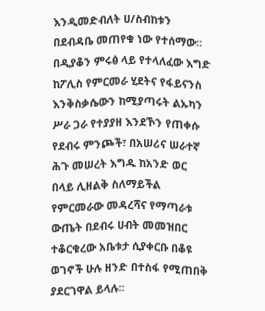እንዲመድብለት ሀ/ስብከቱን በደብዳቤ መጠየቁ ነው የተሰማው፡፡
በዲያቆን ምሩፅ ላይ የተላለፈው እግድ ከፖሊስ የምርመራ ሂደትና የፋይናንስ እንቅስቃሴውን ከሚያጣሩት ልኡካን ሥራ ጋራ የተያያዘ እንደኾን የጠቀሱ የደብሩ ምንጮች፣ በአሠሪና ሠራተኛ ሕጉ መሠረት እግዱ ከአንድ ወር በላይ ሊዘልቅ ስለማይችል የምርመራው መዳረሻና የማጣራቱ ውጤት በደብሩ ሀብት መመዝበር ተቆርቁረው አቤቱታ ሲያቀርቡ በቆዩ ወገኖች ሁሉ ዘንድ በተስፋ የሚጠበቅ ያደርገዋል ይላሉ፡፡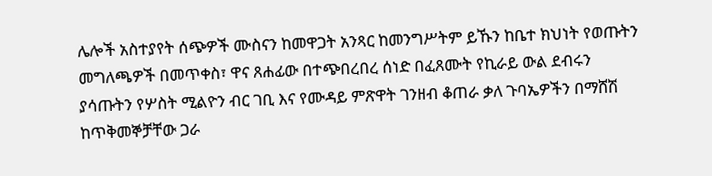ሌሎች አስተያየት ሰጭዎች ሙስናን ከመዋጋት አንጻር ከመንግሥትም ይኹን ከቤተ ክህነት የወጡትን መግለጫዎች በመጥቀስ፣ ዋና ጸሐፊው በተጭበረበረ ሰነድ በፈጸሙት የኪራይ ውል ደብሩን ያሳጡትን የሦስት ሚልዮን ብር ገቢ እና የሙዳይ ምጽዋት ገንዘብ ቆጠራ ቃለ ጉባኤዎችን በማሸሽ ከጥቅመኞቻቸው ጋራ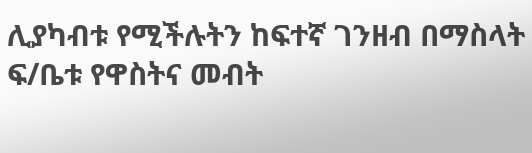ሊያካብቱ የሚችሉትን ከፍተኛ ገንዘብ በማስላት ፍ/ቤቱ የዋስትና መብት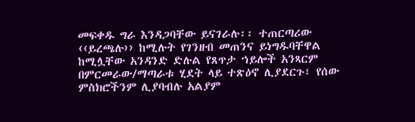መፍቀዱ ግራ እንዳጋባቸው ይናገራሉ፡፡ ተጠርጣሪው ‹‹ይረጫሉ›› ከሚሉት የገንዘብ መጠንና ይነግዱባቸዋል ከሚሏቸው አንዳንድ ድሉል የጸጥታ ኀይሎች አንጻርም በምርመራው/ማጣራቱ ሂደት ላይ ተጽዕኖ ሊያደርጉ፣ የሰው ምስክሮችንም ሊያባብሉ አልያም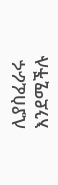ሊያስፈራሩ እንደሚችሉ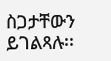ስጋታቸውን ይገልጻሉ፡፡